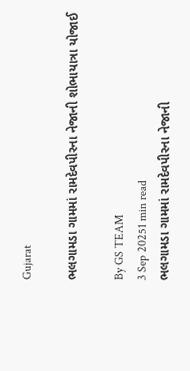Gujarat

ભલગામડા ગામમાં રામદેવપીરના નેજાની શોભાયાત્રા યોજાઈ

By GS TEAM
3 Sep 20251 min read
ભલગામડા ગામમાં રામદેવપીરના નેજાની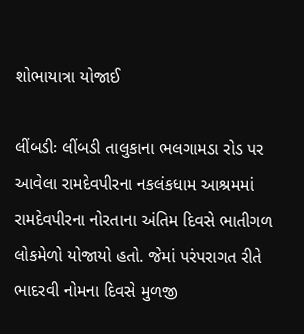શોભાયાત્રા યોજાઈ

લીંબડીઃ લીંબડી તાલુકાના ભલગામડા રોડ પર આવેલા રામદેવપીરના નકલંકધામ આશ્રમમાં રામદેવપીરના નોરતાના અંતિમ દિવસે ભાતીગળ લોકમેળો યોજાયો હતો. જેમાં પરંપરાગત રીતે ભાદરવી નોમના દિવસે મુળજી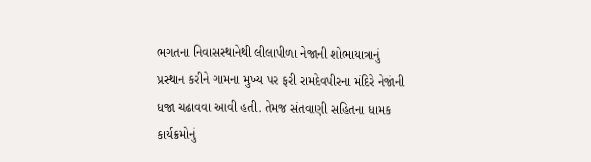ભગતના નિવાસસ્થાનેથી લીલાપીળા નેજાની શોભાયાત્રાનું પ્રસ્થાન કરીને ગામના મુખ્ય પર ફરી રામદેવપીરના મંદિરે નેજાંની ધજા ચઢાવવા આવી હતી. તેમજ સંતવાણી સહિતના ધામક કાર્યક્રમોનું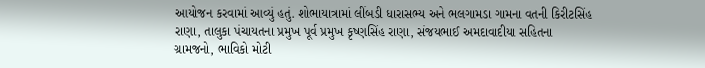આયોજન કરવામાં આવ્યું હતું. શોભાયાત્રામાં લીંબડી ધારાસભ્ય અને ભલગામડા ગામના વતની કિરીટસિંહ રાણા, તાલુકા પંચાયતના પ્રમુખ પૂર્વ પ્રમુખ કૃષ્ણસિંહ રાણા, સંજયભાઈ અમદાવાદીયા સહિતના ગ્રામજનો, ભાવિકો મોટી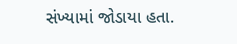સંખ્યામાં જોડાયા હતા.